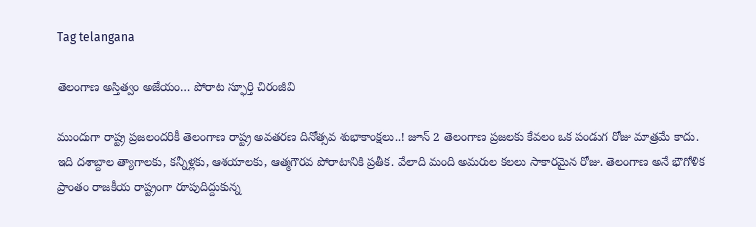Tag telangana

తెలంగాణ అస్తిత్వం అజేయం… పోరాట స్ఫూర్తి చిరంజీవి

ముందుగా రాష్ట్ర ప్రజలందరికీ తెలంగాణ రాష్ట్ర అవతరణ దినోత్సవ శుభాకాంక్షలు..! జూన్ 2 తెలంగాణ ప్రజలకు కేవలం ఒక పండుగ రోజు మాత్రమే కాదు. ఇది దశాబ్దాల త్యాగాలకు, కన్నీళ్లకు, ఆశయాలకు, ఆత్మగౌరవ పోరాటానికి ప్రతీక. వేలాది మంది అమరుల కలలు సాకారమైన రోజు. తెలంగాణ అనే భౌగోళిక ప్రాంతం రాజకీయ రాష్ట్రంగా రూపుదిద్దుకున్న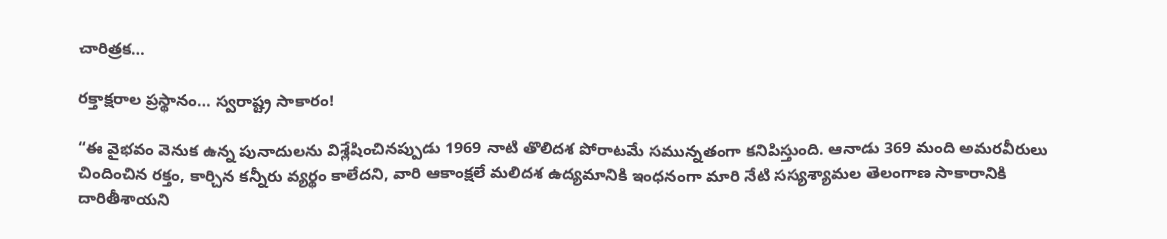చారిత్రక…

రక్తాక్షరాల ప్రస్థానం… స్వరాష్ట్ర సాకారం!

“ఈ వైభవం వెనుక ఉన్న పునాదులను విశ్లేషించినప్పుడు 1969 నాటి తొలిదశ పోరాటమే సమున్నతంగా కనిపిస్తుంది. ఆనాడు 369 మంది అమరవీరులు చిందించిన రక్తం, కార్చిన కన్నీరు వ్యర్థం కాలేదని, వారి ఆకాంక్షలే మలిదశ ఉద్యమానికి ఇంధనంగా మారి నేటి సస్యశ్యామల తెలంగాణ సాకారానికి దారితీశాయని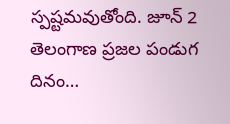స్పష్టమవుతోంది. జూన్ 2 తెలంగాణ ప్రజల పండుగ దినం…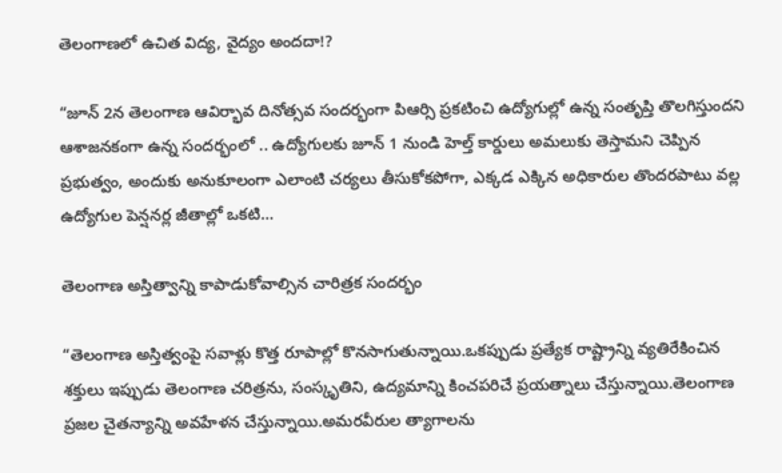తెలంగాణలో ఉచిత విద్య, వైద్యం అందదా!?

“జూన్ 2న తెలంగాణ ఆవిర్భావ దినోత్సవ సందర్భంగా పిఆర్సి ప్రకటించి ఉద్యోగుల్లో ఉన్న సంతృప్తి తొలగిస్తుందని ఆశాజనకంగా ఉన్న సందర్భంలో .. ఉద్యోగులకు జూన్ 1 నుండి హెల్త్ కార్డులు అమలుకు తెస్తామని చెప్పిన ప్రభుత్వం, అందుకు అనుకూలంగా ఎలాంటి చర్యలు తీసుకోకపోగా, ఎక్కడ ఎక్కిన అధికారుల తొందరపాటు వల్ల ఉద్యోగుల పెన్షనర్ల జీతాల్లో ఒకటి…

తెలంగాణ అస్తిత్వాన్ని కాపాడుకోవాల్సిన చారిత్రక సందర్భం

“తెలంగాణ అస్తిత్వంపై సవాళ్లు కొత్త రూపాల్లో కొనసాగుతున్నాయి.ఒకప్పుడు ప్రత్యేక రాష్ట్రాన్ని వ్యతిరేకించిన శక్తులు ఇప్పుడు తెలంగాణ చరిత్రను, సంస్కృతిని, ఉద్యమాన్ని కించపరిచే ప్రయత్నాలు చేస్తున్నాయి.తెలంగాణ ప్రజల చైతన్యాన్ని అవహేళన చేస్తున్నాయి.అమరవీరుల త్యాగాలను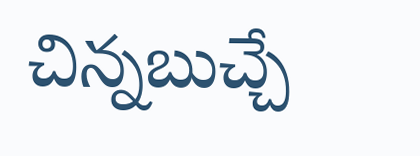చిన్నబుచ్చే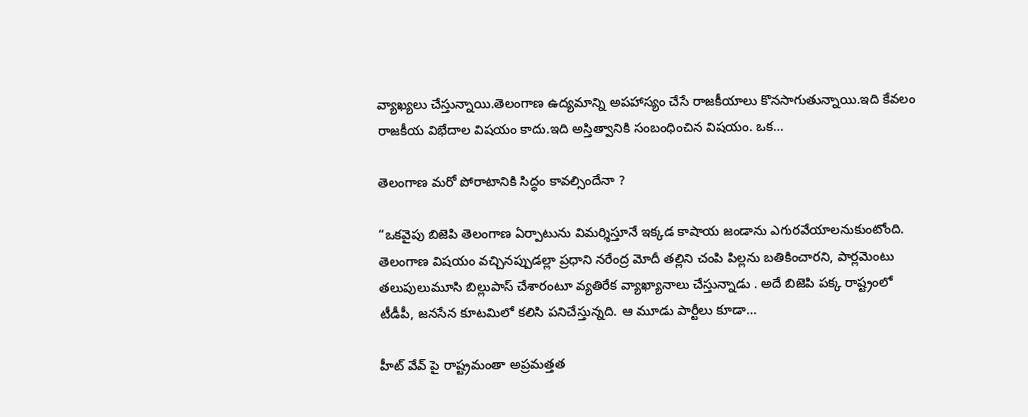వ్యాఖ్యలు చేస్తున్నాయి.తెలంగాణ ఉద్యమాన్ని అపహాస్యం చేసే రాజకీయాలు కొనసాగుతున్నాయి.ఇది కేవలం రాజకీయ విభేదాల విషయం కాదు.ఇది అస్తిత్వానికి సంబంధించిన విషయం. ఒక…

తెలంగాణ మరో పోరాటానికి సిద్ధం కావల్సిందేనా ?

“ఒకవైపు బిజెపి తెలంగాణ ఏర్పాటును విమర్శిస్తూనే ఇక్కడ కాషాయ జండాను ఎగురవేయాలనుకుంటోంది. తెలంగాణ విషయం వచ్చినప్పుడల్లా ప్రధాని నరేంద్ర మోదీ తల్లిని చంపి పిల్లను బతికించారని, పార్లమెంటు తలుపులుమూసి బిల్లుపాస్‌ ‌చేశారంటూ వ్యతిరేక వ్యాఖ్యానాలు చేస్తున్నాడు . అదే బిజెపి పక్క రాష్ట్రంలో టీడీపీ, జనసేన కూటమిలో కలిసి పనిచేస్తున్నది. ఆ మూడు పార్టీలు కూడా…

హీట్ వేవ్ పై రాష్ట్రమంతా అప్రమత్తత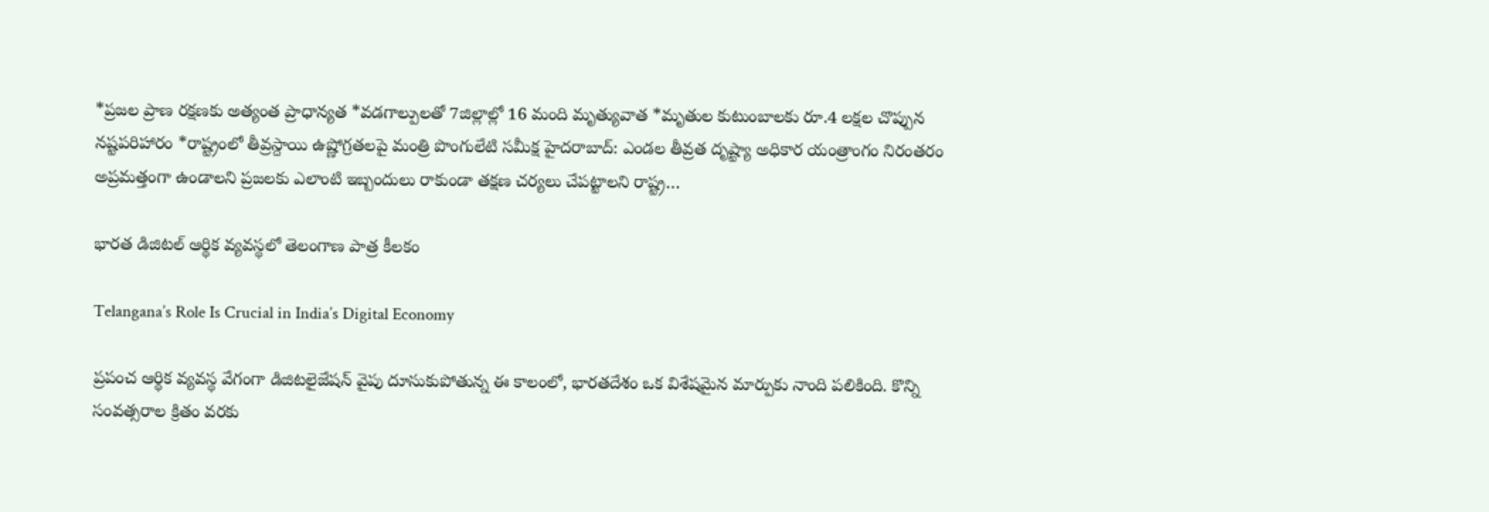*ప్రజల ప్రాణ రక్షణకు అత్యంత ప్రాధాన్యత‌ *వ‌డ‌గాల్పుల‌తో 7జిల్లాల్లో 16 మంది మృత్యువాత‌ *మృతుల కుటుంబాల‌కు రూ.4 ల‌క్షల చొప్పున న‌ష్టప‌రిహారం *రాష్ట్రంలో తీవ్రస్దాయి ఉష్ణోగ్రత‌ల‌పై మంత్రి పొంగులేటి స‌మీక్ష హైదరాబాద్: ఎండ‌ల తీవ్రత దృష్ట్యా అధికార యంత్రాంగం నిరంతరం అప్రమ‌త్తంగా ఉండాల‌ని ప్రజ‌ల‌కు ఎలాంటి ఇబ్బందులు రాకుండా త‌క్షణ చ‌ర్యలు చేప‌ట్టాల‌ని రాష్ట్ర…

భారత డిజిటల్ ఆర్థిక వ్యవస్థలో తెలంగాణ పాత్ర కీలకం

Telangana’s Role Is Crucial in India’s Digital Economy

ప్రపంచ ఆర్థిక వ్యవస్థ వేగంగా డిజిటలైజేషన్ వైపు దూసుకుపోతున్న ఈ కాలంలో, భారతదేశం ఒక విశేషమైన మార్పుకు నాంది పలికింది. కొన్ని సంవత్సరాల క్రితం వరకు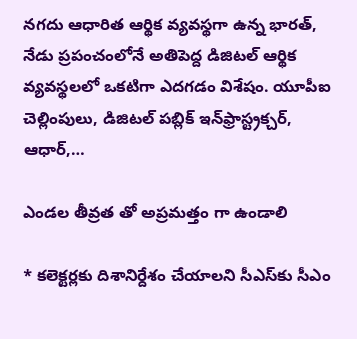నగదు ఆధారిత ఆర్థిక వ్యవస్థగా ఉన్న భారత్‌, నేడు ప్రపంచంలోనే అతిపెద్ద డిజిటల్ ఆర్థిక వ్యవస్థలలో ఒకటిగా ఎదగడం విశేషం. యూపీఐ చెల్లింపులు, డిజిటల్ పబ్లిక్ ఇన్‌ఫ్రాస్ట్రక్చర్‌, ఆధార్‌,…

ఎండల తీవ్రత తో అప్రమత్తం గా ఉండాలి

* క‌లెక్ట‌ర్ల‌కు దిశానిర్దేశం చేయాల‌ని సీఎస్‌కు సీఎం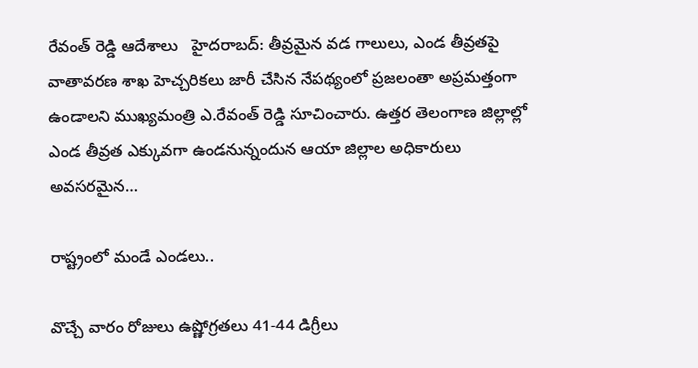రేవంత్ రెడ్డి ఆదేశాలు   హైద‌రాబ‌ద్‌: తీవ్ర‌మైన వ‌డ గాలులు, ఎండ తీవ్ర‌త‌పై వాతావ‌ర‌ణ శాఖ హెచ్చ‌రిక‌లు జారీ చేసిన నేప‌థ్యంలో ప్ర‌జ‌లంతా అప్ర‌మ‌త్తంగా ఉండాల‌ని ముఖ్య‌మంత్రి ఎ.రేవంత్ రెడ్డి సూచించారు. ఉత్తర తెలంగాణ జిల్లాల్లో ఎండ తీవ్ర‌త ఎక్కువ‌గా ఉండ‌నున్నందున ఆయా జిల్లాల అధికారులు అవ‌స‌ర‌మైన…

రాష్ట్రంలో మండే ఎండలు..

వొచ్చే వారం రోజులు ఉష్ణోగ్రతలు 41-44 డిగ్రీలు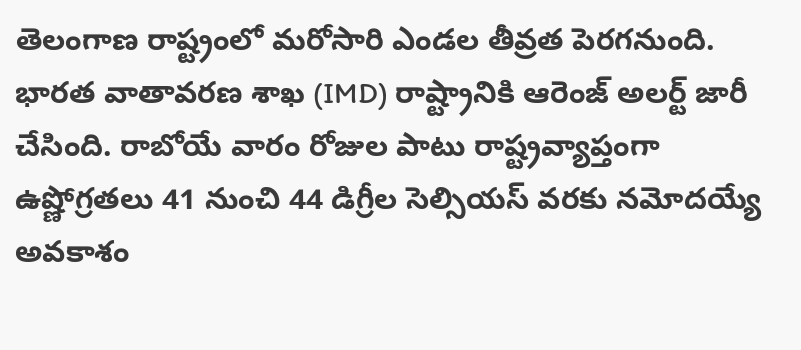తెలంగాణ రాష్ట్రంలో మరోసారి ఎండల తీవ్రత పెరగనుంది. భారత వాతావరణ శాఖ (IMD) రాష్ట్రానికి ఆరెంజ్ అలర్ట్ జారీ చేసింది. రాబోయే వారం రోజుల పాటు రాష్ట్రవ్యాప్తంగా ఉష్ణోగ్రతలు 41 నుంచి 44 డిగ్రీల సెల్సియస్ వరకు నమోదయ్యే అవకాశం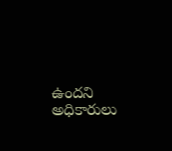ఉందని అధికారులు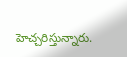హెచ్చరిస్తున్నారు.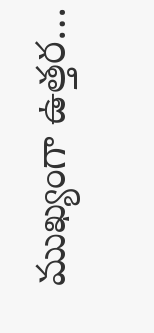ముఖ్యంగా ఉత్తర…